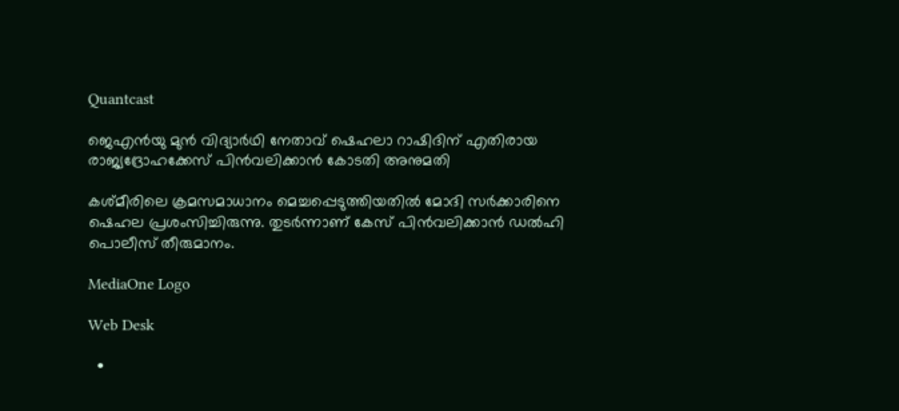Quantcast

ജെഎൻയു മുൻ വിദ്യാർഥി നേതാവ് ഷെഹലാ റാഷിദിന് എതിരായ രാജ്യദ്രോഹക്കേസ് പിൻവലിക്കാൻ കോടതി അനുമതി

കശ്മീരിലെ ക്രമസമാധാനം മെച്ചപ്പെടുത്തിയതിൽ മോദി സർക്കാരിനെ ഷെഹല പ്രശംസിച്ചിരുന്നു. തുടർന്നാണ് കേസ് പിൻവലിക്കാൻ ഡൽഹി പൊലീസ് തീരുമാനം.

MediaOne Logo

Web Desk

  •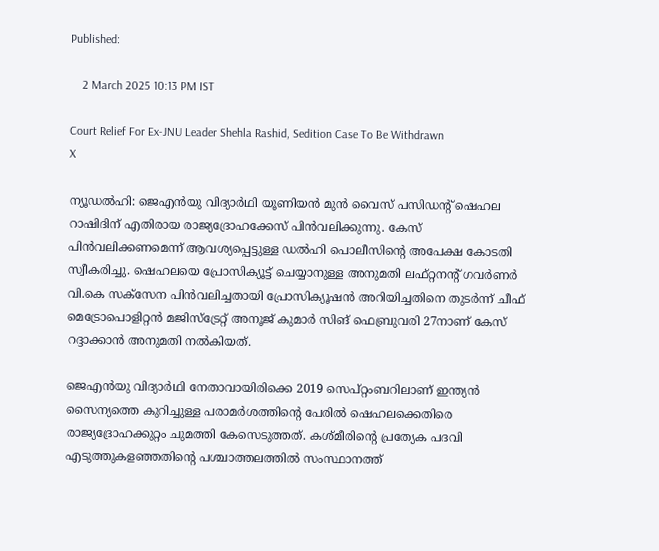Published:

    2 March 2025 10:13 PM IST

Court Relief For Ex-JNU Leader Shehla Rashid, Sedition Case To Be Withdrawn
X

ന്യൂഡൽഹി: ജെഎൻയു വിദ്യാർഥി യൂണിയൻ മുൻ വൈസ് പസിഡന്റ് ഷെഹല റാഷിദിന് എതിരായ രാജ്യദ്രോഹക്കേസ് പിൻവലിക്കുന്നു. കേസ് പിൻവലിക്കണമെന്ന് ആവശ്യപ്പെട്ടുള്ള ഡൽഹി പൊലീസിന്റെ അപേക്ഷ കോടതി സ്വീകരിച്ചു. ഷെഹലയെ പ്രോസിക്യൂട്ട് ചെയ്യാനുള്ള അനുമതി ലഫ്റ്റനന്റ് ഗവർണർ വി.കെ സക്‌സേന പിൻവലിച്ചതായി പ്രോസിക്യൂഷൻ അറിയിച്ചതിനെ തുടർന്ന് ചീഫ് മെട്രോപൊളിറ്റൻ മജിസ്‌ട്രേറ്റ് അനൂജ് കുമാർ സിങ് ഫെബ്രുവരി 27നാണ് കേസ് റദ്ദാക്കാൻ അനുമതി നൽകിയത്.

ജെഎൻയു വിദ്യാർഥി നേതാവായിരിക്കെ 2019 സെപ്റ്റംബറിലാണ് ഇന്ത്യൻ സൈന്യത്തെ കുറിച്ചുള്ള പരാമർശത്തിന്റെ പേരിൽ ഷെഹലക്കെതിരെ രാജ്യദ്രോഹക്കുറ്റം ചുമത്തി കേസെടുത്തത്. കശ്മീരിന്റെ പ്രത്യേക പദവി എടുത്തുകളഞ്ഞതിന്റെ പശ്ചാത്തലത്തിൽ സംസ്ഥാനത്ത്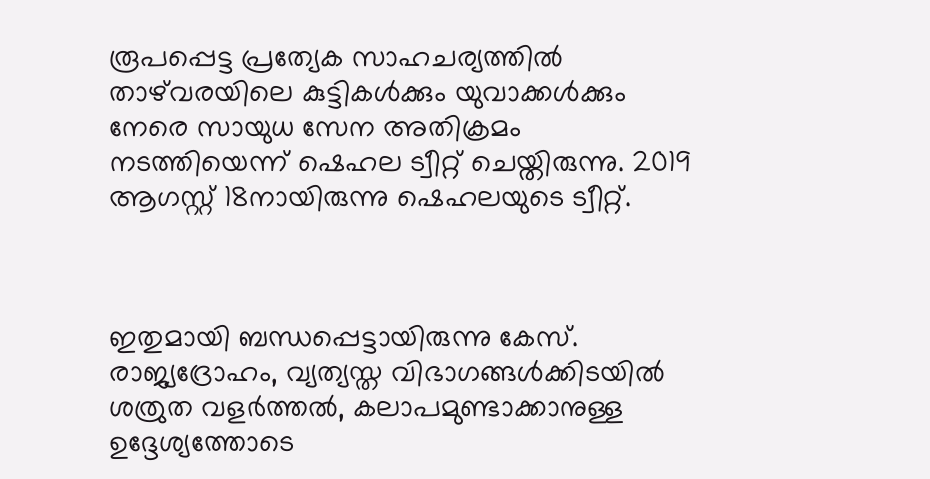രൂപപ്പെട്ട പ്രത്യേക സാഹചര്യത്തിൽ താഴ്‌വരയിലെ കുട്ടികൾക്കും യുവാക്കൾക്കും നേരെ സായുധ സേന അതിക്രമം നടത്തിയെന്ന് ഷെഹല ട്വീറ്റ് ചെയ്തിരുന്നു. 2019 ആഗസ്റ്റ് 18നായിരുന്നു ഷെഹലയുടെ ട്വീറ്റ്.



ഇതുമായി ബന്ധപ്പെട്ടായിരുന്നു കേസ്. രാജ്യദ്രോഹം, വ്യത്യസ്ത വിഭാഗങ്ങൾക്കിടയിൽ ശത്രുത വളർത്തൽ, കലാപമുണ്ടാക്കാനുള്ള ഉദ്ദേശ്യത്തോടെ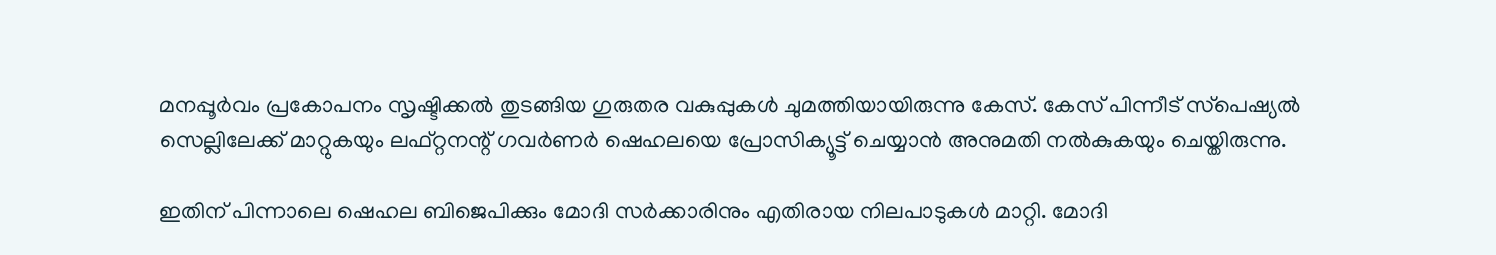മനപ്പൂർവം പ്രകോപനം സൃഷ്ടിക്കൽ തുടങ്ങിയ ഗുരുതര വകുപ്പുകൾ ചുമത്തിയായിരുന്നു കേസ്. കേസ് പിന്നീട് സ്‌പെഷ്യൽ സെല്ലിലേക്ക് മാറ്റുകയും ലഫ്റ്റനന്റ് ഗവർണർ ഷെഹലയെ പ്രോസിക്യൂട്ട് ചെയ്യാൻ അനുമതി നൽകുകയും ചെയ്തിരുന്നു.

ഇതിന് പിന്നാലെ ഷെഹല ബിജെപിക്കും മോദി സർക്കാരിനും എതിരായ നിലപാടുകൾ മാറ്റി. മോദി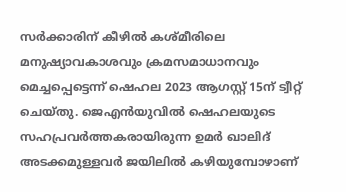സർക്കാരിന് കീഴിൽ കശ്മീരിലെ മനുഷ്യാവകാശവും ക്രമസമാധാനവും മെച്ചപ്പെട്ടെന്ന് ഷെഹല 2023 ആഗസ്റ്റ് 15ന് ട്വീറ്റ് ചെയ്തു. ജെഎൻയുവിൽ ഷെഹലയുടെ സഹപ്രവർത്തകരായിരുന്ന ഉമർ ഖാലിദ് അടക്കമുള്ളവർ ജയിലിൽ കഴിയുമ്പോഴാണ്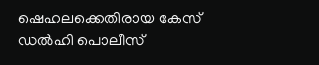ഷെഹലക്കെതിരായ കേസ് ഡൽഹി പൊലീസ്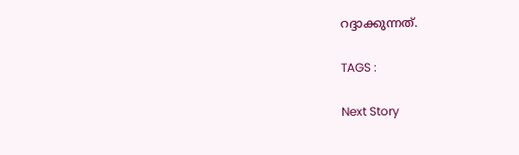റദ്ദാക്കുന്നത്.

TAGS :

Next Story